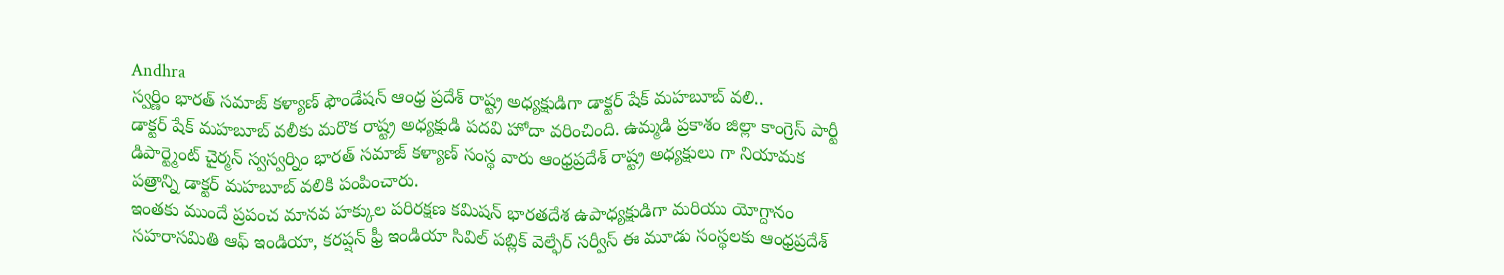Andhra
స్వర్ణిం భారత్ సమాజ్ కళ్యాణ్ ఫౌండేషన్ ఆంధ్ర ప్రదేశ్ రాష్ట్ర అధ్యక్షుడిగా డాక్టర్ షేక్ మహబూబ్ వలి..
డాక్టర్ షేక్ మహబూబ్ వలీకు మరొక రాష్ట్ర అధ్యక్షుడి పదవి హోదా వరించింది. ఉమ్మడి ప్రకాశం జిల్లా కాంగ్రెస్ పార్టీ డిపార్ట్మెంట్ చైర్మన్ స్వస్వర్నిం భారత్ సమాజ్ కళ్యాణ్ సంస్థ వారు ఆంధ్రప్రదేశ్ రాష్ట్ర అధ్యక్షులు గా నియామక పత్రాన్ని డాక్టర్ మహబూబ్ వలికి పంపించారు.
ఇంతకు ముందే ప్రపంచ మానవ హక్కుల పరిరక్షణ కమిషన్ భారతదేశ ఉపాధ్యక్షుడిగా మరియు యోగ్దానం సహరాసమితి ఆఫ్ ఇండియా, కరప్షన్ ఫ్రీ ఇండియా సివిల్ పబ్లిక్ వెల్ఫేర్ సర్వీస్ ఈ మూడు సంస్థలకు ఆంధ్రప్రదేశ్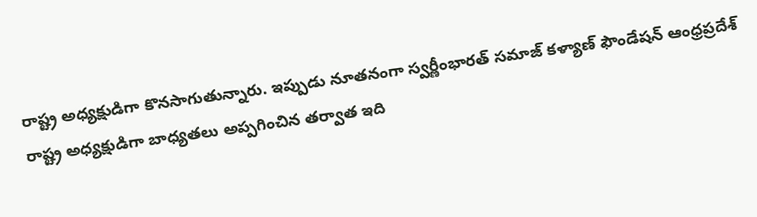రాష్ట్ర అధ్యక్షుడిగా కొనసాగుతున్నారు. ఇప్పుడు నూతనంగా స్వర్ణీంభారత్ సమాజ్ కళ్యాణ్ ఫౌండేషన్ ఆంధ్రప్రదేశ్ రాష్ట్ర అధ్యక్షుడిగా బాధ్యతలు అప్పగించిన తర్వాత ఇది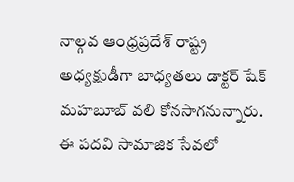నాల్గవ ఆంధ్రప్రదేశ్ రాష్ట్ర అధ్యక్షుడీగా బాధ్యతలు డాక్టర్ షేక్ మహబూబ్ వలి కోనసాగనున్నారు. ఈ పదవి సామాజిక సేవలో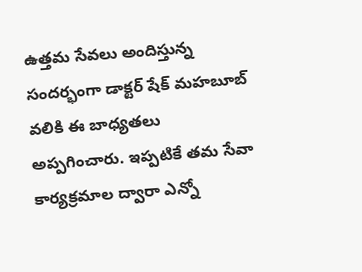ఉత్తమ సేవలు అందిస్తున్న సందర్భంగా డాక్టర్ షేక్ మహబూబ్ వలికి ఈ బాధ్యతలు అప్పగించారు. ఇప్పటికే తమ సేవా కార్యక్రమాల ద్వారా ఎన్నో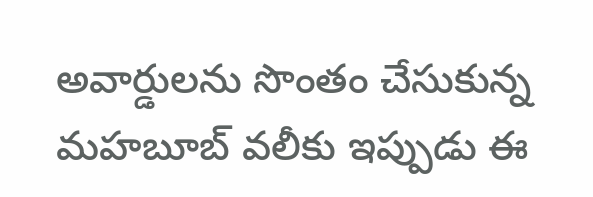అవార్డులను సొంతం చేసుకున్న మహబూబ్ వలీకు ఇప్పుడు ఈ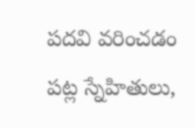పదవి వరించడం పట్ల స్నేహితులు,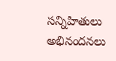సన్నిహితులు అభినందనలు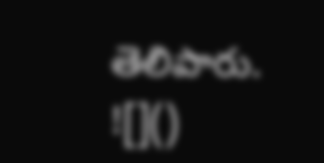తెలిపారు.
![]()